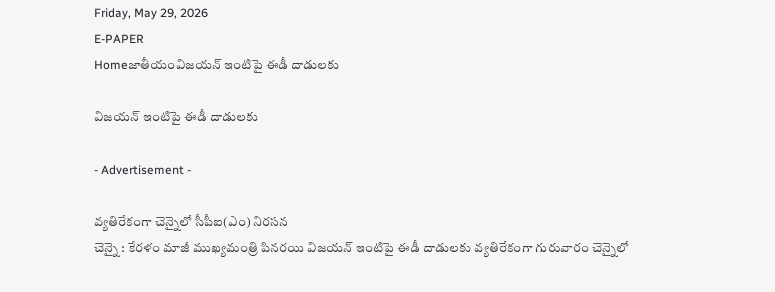Friday, May 29, 2026
E-PAPER
Homeజాతీయంవిజయన్‌ ఇంటిపై ఈడీ దాడులకు

విజయన్‌ ఇంటిపై ఈడీ దాడులకు

- Advertisement -

వ్యతిరేకంగా చెన్నైలో సీపీఐ(ఎం) నిరసన
చెన్నై : కేరళం మాజీ ముఖ్యమంత్రి పినరయి విజయన్‌ ఇంటిపై ఈడీ దాడులకు వ్యతిరేకంగా గురువారం చెన్నైలో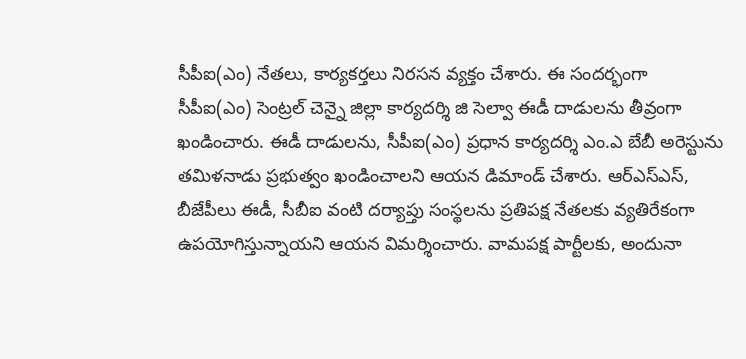సీపీఐ(ఎం) నేతలు, కార్యకర్తలు నిరసన వ్యక్తం చేశారు. ఈ సందర్భంగా సీపీఐ(ఎం) సెంట్రల్‌‌ చెన్నై జిల్లా కార్యదర్శి జి సెల్వా ఈడీ దాడులను తీవ్రంగా ఖండించారు. ఈడీ దాడులను, సీపీఐ(ఎం) ప్రధాన కార్యదర్శి ఎం.ఎ బేబీ అరెస్టును తమిళనాడు ప్రభుత్వం ఖండించాలని ఆయన డిమాండ్‌ ‌చేశారు. ఆర్‌ఎస్‌ఎస్‌, బీజేపీలు ఈడీ, సీబీఐ వంటి దర్యాప్తు సంస్థలను ప్రతిపక్ష నేతలకు వ్యతిరేకంగా ఉపయోగిస్తున్నాయని ఆయన విమర్శించారు. వామపక్ష పార్టీలకు, అందునా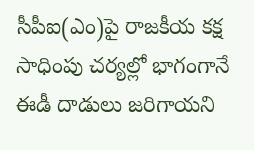సీపీఐ(ఎం)పై రాజకీయ కక్ష సాధింపు చర్యల్లో భాగంగానే ఈడీ దాడులు జరిగాయని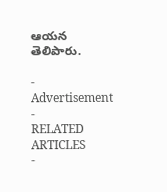ఆయన తెలిపారు.

- Advertisement -
RELATED ARTICLES
-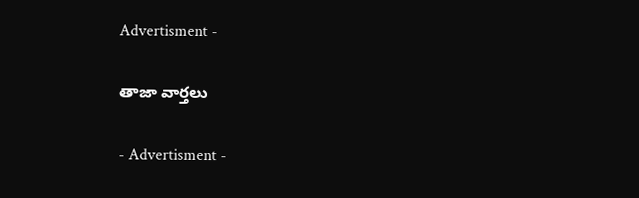Advertisment -

తాజా వార్తలు

- Advertisment -